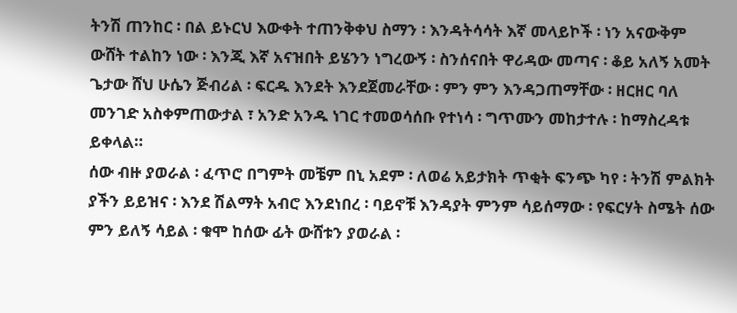ትንሽ ጠንከር ፡ በል ይኑርህ እውቀት ተጠንቅቀህ ስማን ፡ እንዳትሳሳት እኛ መላይኮች ፡ ነን አናውቅም ውሸት ተልከን ነው ፡ እንጂ እኛ አናዝበት ይሄንን ነግረውኝ ፡ ስንሰናበት ዋሪዳው መጣና ፡ ቆይ አለኝ አመት
ጌታው ሸህ ሁሴን ጅብሪል ፡ ፍርዱ እንደት እንደጀመራቸው ፡ ምን ምን እንዳጋጠማቸው ፡ ዘርዘር ባለ መንገድ አስቀምጠውታል ፣ አንድ አንዱ ነገር ተመወሳሰቡ የተነሳ ፡ ግጥሙን መከታተሉ ፡ ከማስረዳቱ ይቀላል።
ሰው ብዙ ያወራል ፡ ፈጥሮ በግምት መቼም በኒ አደም ፡ ለወሬ አይታክት ጥቂት ፍንጭ ካየ ፡ ትንሽ ምልክት ያችን ይይዝና ፡ እንደ ሽልማት አብሮ እንደነበረ ፡ ባይኖቹ እንዳያት ምንም ሳይሰማው ፡ የፍርሃት ስሜት ሰው ምን ይለኝ ሳይል ፡ ቁሞ ከሰው ፊት ውሸቱን ያወራል ፡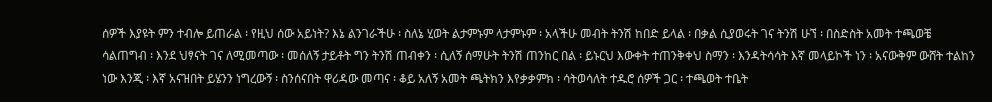ሰዎች እያዩት ምን ተብሎ ይጠራል ፡ የዚህ ሰው አይነት? እኔ ልንገራችሁ ፡ ስለኔ ሂወት ልታምኑም ላታምኑም ፡ አላችሁ መብት ትንሽ ከበድ ይላል ፡ በቃል ሲያወሩት ገና ትንሽ ሁኘ ፡ በስድስት አመት ተጫወቼ ሳልጠግብ ፡ እንደ ህፃናት ገና ለሚመጣው ፡ መሰለኝ ታይቶት ግን ትንሽ ጠብቀን ፡ ሲለኝ ሰማሁት ትንሽ ጠንከር በል ፡ ይኑርህ እውቀት ተጠንቅቀህ ስማን ፡ እንዳትሳሳት እኛ መላይኮች ነን ፡ አናውቅም ውሸት ተልከን ነው እንጂ ፡ እኛ አናዝበት ይሄንን ነግረውኝ ፡ ስንሰናበት ዋሪዳው መጣና ፡ ቆይ አለኝ አመት ጫትክን እየቃቃምክ ፡ ሳትወሳለት ተዱሮ ሰዎች ጋር ፡ ተጫወት ተቤት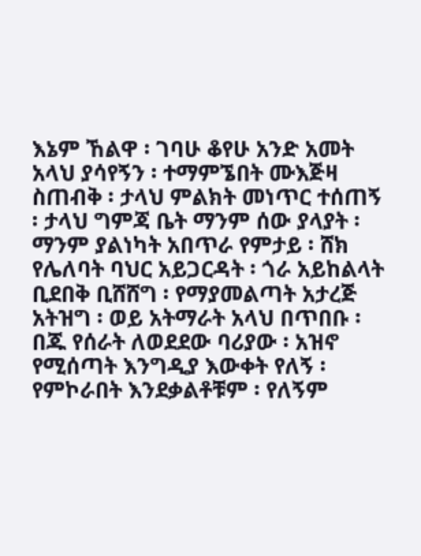እኔም ኸልዋ ፡ ገባሁ ቆየሁ አንድ አመት አላህ ያሳየኝን ፡ ተማምኜበት ሙእጅዛ ስጠብቅ ፡ ታላህ ምልክት መነጥር ተሰጠኝ ፡ ታላህ ግምጃ ቤት ማንም ሰው ያላያት ፡ ማንም ያልነካት አበጥራ የምታይ ፡ ሸክ የሌለባት ባህር አይጋርዳት ፡ ጎራ አይከልላት ቢደበቅ ቢሸሸግ ፡ የማያመልጣት አታረጅ አትዝግ ፡ ወይ አትማራት አላህ በጥበቡ ፡ በጁ የሰራት ለወደደው ባሪያው ፡ አዝኖ የሚሰጣት እንግዲያ እውቀት የለኝ ፡ የምኮራበት እንደቃልቶቹም ፡ የለኝም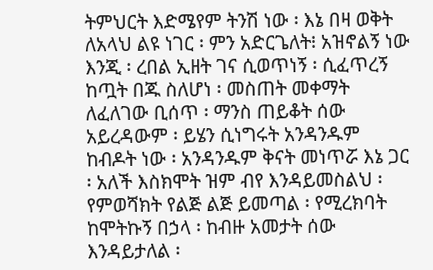ትምህርት እድሜየም ትንሽ ነው ፡ እኔ በዛ ወቅት ለአላህ ልዩ ነገር ፡ ምን አድርጌለት፧ አዝኖልኝ ነው እንጂ ፡ ረበል ኢዘት ገና ሲወጥነኝ ፡ ሲፈጥረኝ ከጧት በጁ ስለሆነ ፡ መስጠት መቀማት ለፈለገው ቢሰጥ ፡ ማንስ ጠይቆት ሰው አይረዳውም ፡ ይሄን ሲነግሩት አንዳንዱም ከብዶት ነው ፡ አንዳንዱም ቅናት መነጥሯ እኔ ጋር ፡ አለች እስክሞት ዝም ብየ እንዳይመስልህ ፡ የምወሻክት የልጅ ልጅ ይመጣል ፡ የሚረክባት ከሞትኩኝ በኃላ ፡ ከብዙ አመታት ሰው እንዳይታለል ፡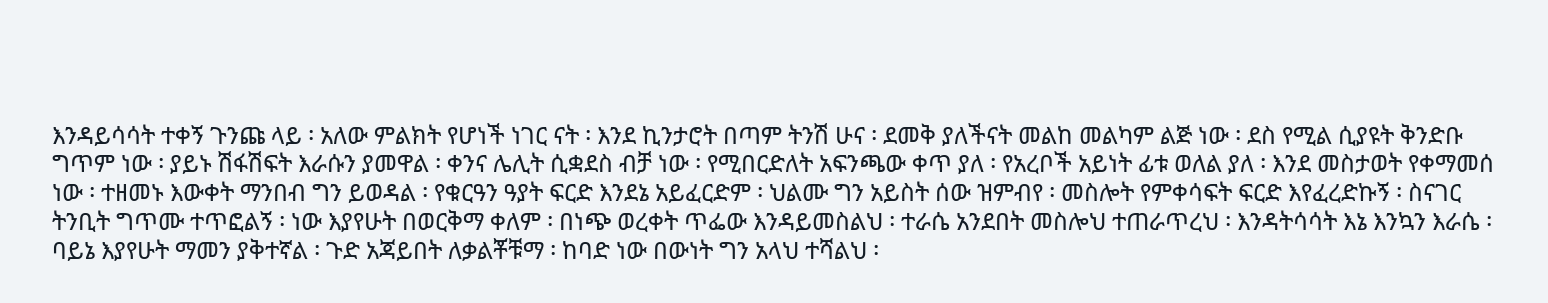እንዳይሳሳት ተቀኝ ጉንጩ ላይ ፡ አለው ምልክት የሆነች ነገር ናት ፡ እንደ ኪንታሮት በጣም ትንሽ ሁና ፡ ደመቅ ያለችናት መልከ መልካም ልጅ ነው ፡ ደስ የሚል ሲያዩት ቅንድቡ ግጥም ነው ፡ ያይኑ ሽፋሽፍት እራሱን ያመዋል ፡ ቀንና ሌሊት ሲቋደስ ብቻ ነው ፡ የሚበርድለት አፍንጫው ቀጥ ያለ ፡ የአረቦች አይነት ፊቱ ወለል ያለ ፡ እንደ መስታወት የቀማመሰ ነው ፡ ተዘመኑ እውቀት ማንበብ ግን ይወዳል ፡ የቁርዓን ዓያት ፍርድ እንደኔ አይፈርድም ፡ ህልሙ ግን አይስት ሰው ዝምብየ ፡ መስሎት የምቀሳፍት ፍርድ እየፈረድኩኝ ፡ ስናገር ትንቢት ግጥሙ ተጥፎልኝ ፡ ነው እያየሁት በወርቅማ ቀለም ፡ በነጭ ወረቀት ጥፌው እንዳይመስልህ ፡ ተራሴ አንደበት መስሎህ ተጠራጥረህ ፡ እንዳትሳሳት እኔ እንኳን እራሴ ፡ ባይኔ እያየሁት ማመን ያቅተኛል ፡ ጉድ አጃይበት ለቃልቾቹማ ፡ ከባድ ነው በውነት ግን አላህ ተሻልህ ፡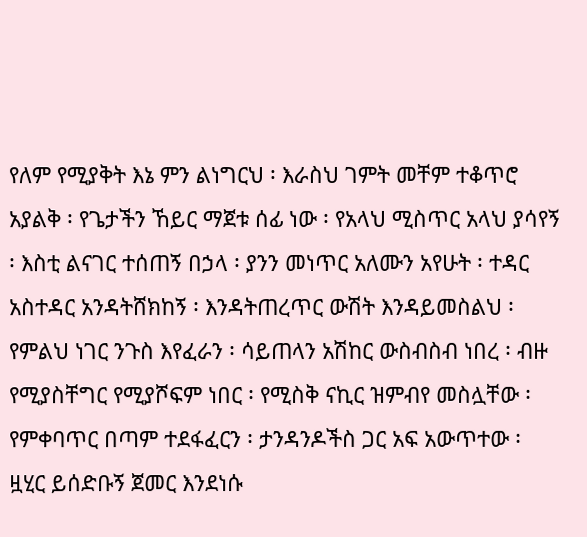የለም የሚያቅት እኔ ምን ልነግርህ ፡ እራስህ ገምት መቸም ተቆጥሮ አያልቅ ፡ የጌታችን ኸይር ማጀቱ ሰፊ ነው ፡ የአላህ ሚስጥር አላህ ያሳየኝ ፡ እስቲ ልናገር ተሰጠኝ በኃላ ፡ ያንን መነጥር አለሙን አየሁት ፡ ተዳር አስተዳር አንዳትሸክከኝ ፡ እንዳትጠረጥር ውሽት እንዳይመስልህ ፡ የምልህ ነገር ንጉስ እየፈራን ፡ ሳይጠላን አሽከር ውስብስብ ነበረ ፡ ብዙ የሚያስቸግር የሚያሾፍም ነበር ፡ የሚስቅ ናኪር ዝምብየ መስሏቸው ፡ የምቀባጥር በጣም ተደፋፈርን ፡ ታንዳንዶችስ ጋር አፍ አውጥተው ፡ ዟሂር ይሰድቡኝ ጀመር እንደነሱ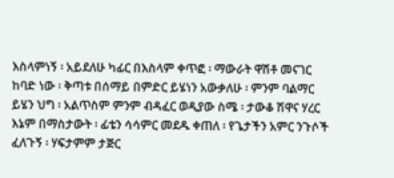እስላምነኝ ፡ አይደለሁ ካፊር በእስላም ቀጥፎ ፡ ማውራት ዋሽቶ መናገር ከባድ ነው ፡ ቅጣቱ በሰማይ በምድር ይሄነን አውቃለሁ ፡ ምንም ባልማር ይሄን ህግ ፡ አልጥስም ምንም ብዳፈር ወዲያው ስሜ ፡ ታውቆ ሽዋና ሃረር እኔም በማስታውት ፡ ፊቴን ሳሳምር መደዱ ቀጠለ ፡ የጌታችን አምር ንጉሶች ፈለጉኝ ፡ ሃፍታምም ታጅር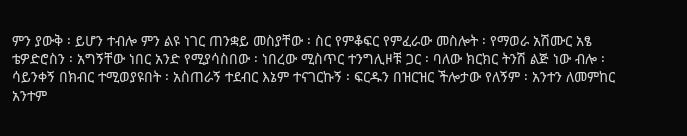ምን ያውቅ ፡ ይሆን ተብሎ ምን ልዩ ነገር ጠንቋይ መስያቸው ፡ ስር የምቆፍር የምፈራው መስሎት ፡ የማወራ አሽሙር አፄ ቴዎድሮስን ፡ አግኝቸው ነበር አንድ የሚያሳስበው ፡ ነበረው ሚስጥር ተንግሊዞቹ ጋር ፡ ባለው ክርክር ትንሽ ልጅ ነው ብሎ ፡ ሳይንቀኝ በክብር ተሚወያዩበት ፡ አስጠራኝ ተደብር እኔም ተናገርኩኝ ፡ ፍርዱን በዝርዝር ችሎታው የለኝም ፡ አንተን ለመምከር አንተም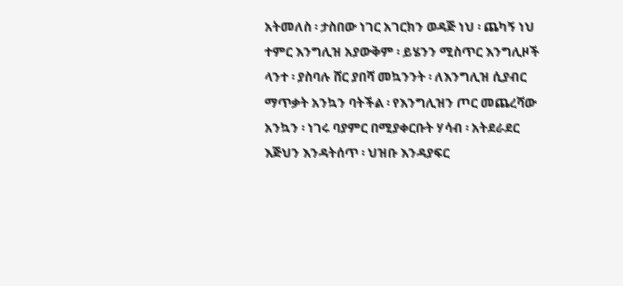አትመለስ ፡ ታስበው ነገር አገርክን ወዳጅ ነህ ፡ ጨካኝ ነህ ተምር እንግሊዝ አያውቅም ፡ ይሄንን ሚስጥር እንግሊዞች ላንተ ፡ ያስባሉ ሸር ያበሻ መኳንንት ፡ ለእንግሊዝ ሲያብር ማጥቃት አንኳን ባትችል ፡ የእንግሊዝን ጦር መጨረሻው አንኳን ፡ ነገሩ ባያምር በሚያቀርቡት ሃሳብ ፡ አትደራደር እጅህን እንዳትሰጥ ፡ ህዝቡ እንዳያፍር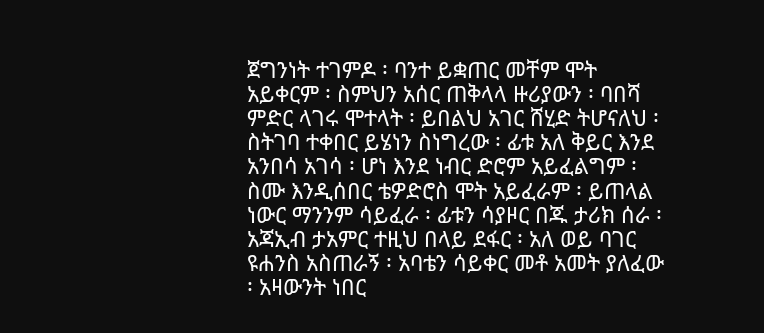ጀግንነት ተገምዶ ፡ ባንተ ይቋጠር መቸም ሞት አይቀርም ፡ ስምህን አሰር ጠቅላላ ዙሪያውን ፡ ባበሻ ምድር ላገሩ ሞተላት ፡ ይበልህ አገር ሸሂድ ትሆናለህ ፡ ስትገባ ተቀበር ይሄነን ስነግረው ፡ ፊቱ አለ ቅይር እንደ አንበሳ አገሳ ፡ ሆነ እንደ ነብር ድሮም አይፈልግም ፡ ስሙ እንዲሰበር ቴዎድሮስ ሞት አይፈራም ፡ ይጠላል ነውር ማንንም ሳይፈራ ፡ ፊቱን ሳያዞር በጁ ታሪክ ሰራ ፡ አጃኢብ ታአምር ተዚህ በላይ ደፋር ፡ አለ ወይ ባገር ዩሐንስ አስጠራኝ ፡ አባቴን ሳይቀር መቶ አመት ያለፈው ፡ አዛውንት ነበር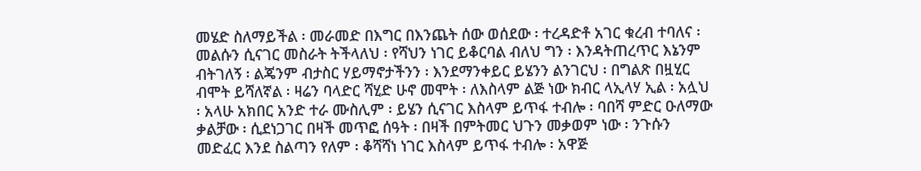መሄድ ስለማይችል ፡ መራመድ በእግር በእንጨት ሰው ወሰደው ፡ ተረዳድቶ አገር ቁረብ ተባለና ፡ መልሱን ሲናገር መስራት ትችላለህ ፡ የሻህን ነገር ይቆርባል ብለህ ግን ፡ እንዳትጠረጥር እኔንም ብትገለኝ ፡ ልጄንም ብታስር ሃይማኖታችንን ፡ እንደማንቀይር ይሄንን ልንገርህ ፡ በግልጽ በዟሂር ብሞት ይሻለኛል ፡ ዛሬን ባላድር ሻሂድ ሁኖ መሞት ፡ ለእስላም ልጅ ነው ክብር ላኢላሃ ኢል ፡ አሏህ ፡ አላሁ አክበር አንድ ተራ ሙስሊም ፡ ይሄን ሲናገር እስላም ይጥፋ ተብሎ ፡ ባበሻ ምድር ዑለማው ቃልቻው ፡ ሲደነጋገር በዛች መጥፎ ሰዓት ፡ በዛች በምትመር ህጉን መቃወም ነው ፡ ንጉሱን መድፈር እንደ ስልጣን የለም ፡ ቆሻሻነ ነገር እስላም ይጥፋ ተብሎ ፡ አዋጅ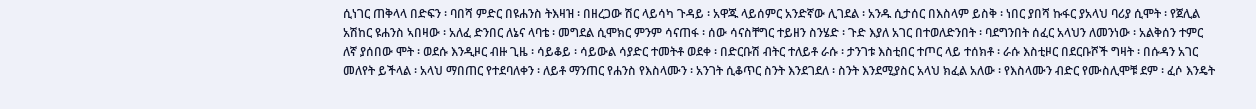ሲነገር ጠቅላላ በድፍን ፡ ባበሻ ምድር በዩሐንስ ትእዛዝ ፡ በዘረጋው ሽር ላይሳካ ጉዳይ ፡ አዋጁ ላይሰምር አንድኛው ሊገደል ፡ አንዱ ሲታሰር በእስላም ይስቅ ፡ ነበር ያበሻ ኩፋር ያአላህ ባሪያ ሲሞት ፡ የጀሊል አሽከር ዩሐንስ ኣበዛው ፡ አለፈ ድንበር ለኔና ላባቴ ፡ መግደል ሲሞክር ምንም ሳናጠፋ ፡ ሰው ሳናስቸግር ተይዘን ስንሄድ ፡ ጉድ እያለ አገር በተወለድንበት ፡ ባደግንበት ሰፈር አላህን ለመንነው ፡ አልቅሰን ተምር ለኛ ያሰበው ሞት ፡ ወደሱ እንዲዞር ብዙ ጊዜ ፡ ሳይቆይ ፡ ሳይውል ሳያድር ተመትቶ ወደቀ ፡ በድርቡሽ ብትር ተለይቶ ራሱ ፡ ታንገቱ እስቲበር ተጦር ላይ ተሰክቶ ፡ ራሱ እስቲዞር በደርቡሾች ግዛት ፡ በሱዳን አገር መለየት ይችላል ፡ አላህ ማበጠር የተደባለቀን ፡ ለይቶ ማንጠር የሐንስ የእስላሙን ፡ አንገት ሲቆጥር ስንት እንደገደለ ፡ ስንት እንደሚያስር አላህ ክፈል አለው ፡ የእስላሙን ብድር የሙስሊሞቹ ደም ፡ ፈሶ እንዴት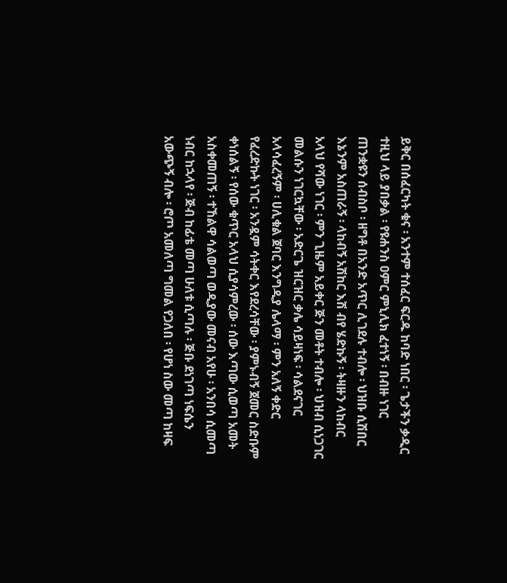ይቅር በሰፈርካት ቁና ፡ አንተም ተሰፈር ፍርዱ ከባድ ነበር ፡ ጌታችን ቃዲር ተዚህ ላይ ያበቃል ፡ የዩሐንስ ዐምር ምኒሊክ ፈተነኝ ፡ በብዙ ነገር ጠንቋዩን ሰብስቦ ፡ ዘግቶ በአንድ አጥር ሊገደሉ ተብሎ ፡ ህዝቡ ሲሽበር እኔንም አስጠራኝ ፡ ላከብኝ አሽከር እሽ ብየ ሄድኩኝ ፡ ትዛዙን ላከብር አላህ የሻው ነገር ፡ ምን ጊዜም አይቀር ጅን መቶት ተብሎ ፡ ህዝብ ሲነጋገር መልሱን ነገርኳቸው ፡ አድርጌ ዝርዝር ቃሌ ሳይዛነፍ ፡ ሳልደናገር አላሳፈረኝም ፡ ሀሊቁል ጀባር እንግዲያ ሌላማ ፡ ምን አለኝ ቀድር የፈረድኩት ነገር ፡ አንዷም ሳትቀር እየደረሳቸው ፡ ያምኑብኝ ጀመር ስድቡም ቀነሰልኝ ፡ የሰው ቁጥር አላህ ሲያሳምረው ፡ ሰው እጣው ሲወጣ አመት አስቀመጠኝ ፡ ተኸልዋ ሳልወጣ ወዲያው መናብ አየሁ ፡ አንበሳ ሲመጣ ነብር ከኋላየ ፡ ጅብ ከፊቴ መጣ ሁለቱ ሲጣሉ ፡ ጅቡ ደነገጣ ነፍሴን አውጭኝ ብሎ ፡ ሮጦ አመለጣ ግመል የጋለበ ፡ የሆነ ስው መጣ ከዛፍ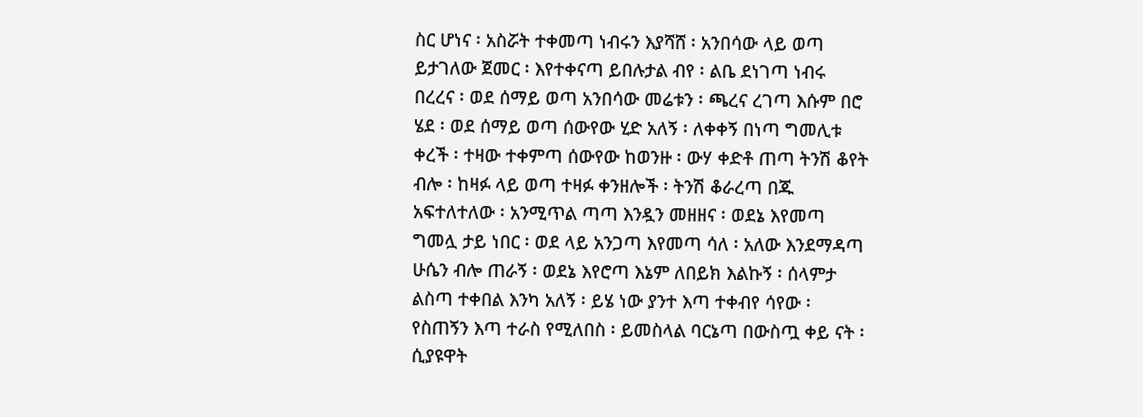ስር ሆነና ፡ አስሯት ተቀመጣ ነብሩን እያሻሸ ፡ አንበሳው ላይ ወጣ ይታገለው ጀመር ፡ እየተቀናጣ ይበሉታል ብየ ፡ ልቤ ደነገጣ ነብሩ በረረና ፡ ወደ ሰማይ ወጣ አንበሳው መሬቱን ፡ ጫረና ረገጣ እሱም በሮ ሄደ ፡ ወደ ሰማይ ወጣ ሰውየው ሂድ አለኝ ፡ ለቀቀኝ በነጣ ግመሊቱ ቀረች ፡ ተዛው ተቀምጣ ሰውየው ከወንዙ ፡ ውሃ ቀድቶ ጠጣ ትንሽ ቆየት ብሎ ፡ ከዛፉ ላይ ወጣ ተዛፉ ቀንዘሎች ፡ ትንሽ ቆራረጣ በጁ አፍተለተለው ፡ አንሚጥል ጣጣ እንዷን መዘዘና ፡ ወደኔ እየመጣ ግመሏ ታይ ነበር ፡ ወደ ላይ አንጋጣ እየመጣ ሳለ ፡ አለው እንደማዳጣ ሁሴን ብሎ ጠራኝ ፡ ወደኔ እየሮጣ እኔም ለበይክ እልኩኝ ፡ ሰላምታ ልስጣ ተቀበል እንካ አለኝ ፡ ይሄ ነው ያንተ እጣ ተቀብየ ሳየው ፡ የስጠኝን እጣ ተራስ የሚለበስ ፡ ይመስላል ባርኔጣ በውስጧ ቀይ ናት ፡ ሲያዩዋት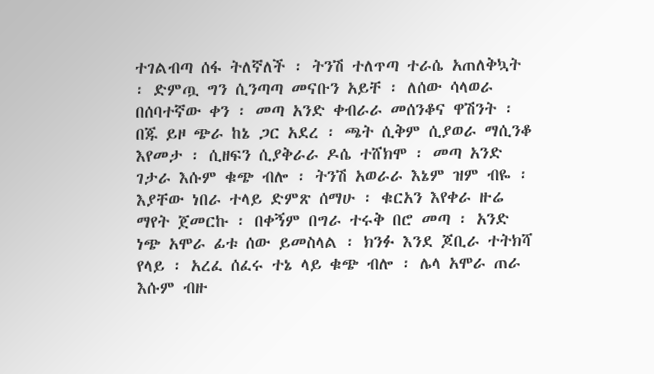ተገልብጣ ሰፋ ትለኛለች ፡ ትንሽ ተለጥጣ ተራሴ አጠለቅኳት ፡ ድምጧ ግን ሲንጣጣ መናቡን አይቸ ፡ ለሰው ሳላወራ በሰባተኛው ቀን ፡ መጣ አንድ ቀብራራ መሰንቆና ዋሽንት ፡ በጁ ይዞ ጭራ ከኔ ጋር አደረ ፡ ጫት ሲቅም ሲያወራ ማሲንቆ እየመታ ፡ ሲዘፍን ሲያቅራራ ዶሴ ተሸክሞ ፡ መጣ አንድ ገታራ እሱም ቁጭ ብሎ ፡ ትንሽ አወራራ እኔም ዝም ብዬ ፡ እያቸው ነበራ ተላይ ድምጽ ሰማሁ ፡ ቁርአን እየቀራ ዙሬ ማየት ጀመርኩ ፡ በቀኝም በግራ ተሩቅ በሮ መጣ ፡ አንድ ነጭ አሞራ ፊቱ ሰው ይመስላል ፡ ክንፉ እንደ ጆቢራ ተትክሻ የላይ ፡ አረፈ ሰፈሩ ተኔ ላይ ቁጭ ብሎ ፡ ሌላ አሞራ ጠራ እሱም ብዙ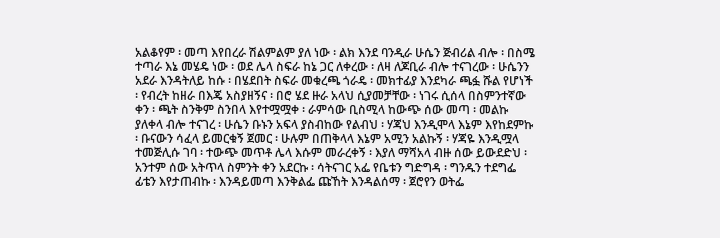አልቆየም ፡ መጣ እየበረራ ሽልምልም ያለ ነው ፡ ልክ እንደ ባንዲራ ሁሴን ጅብሪል ብሎ ፡ በስሜ ተጣራ እኔ መሄዴ ነው ፡ ወደ ሌላ ስፍራ ከኔ ጋር ለቀረው ፡ ለዛ ለጆቢራ ብሎ ተናገረው ፡ ሁሴንን አደራ እንዳትለይ ከሱ ፡ በሄደበት ስፍራ መቁረጫ ጎራዴ ፡ መክተፊያ እንደካራ ጫፏ ሹል የሆነች ፡ የብረት ከዘራ በእጄ አስያዘኝና ፡ በሮ ሄደ ዙራ አላህ ሲያመቻቸው ፡ ነገሩ ሲሰላ በስምንተኛው ቀን ፡ ጫት ስንቅም ስንበላ እየተሟሟቀ ፡ ራምሳው ቢስሚላ ከውጭ ሰው መጣ ፡ መልኩ ያለቀላ ብሎ ተናገረ ፡ ሁሴን ቡኑን አፍላ ያስብከው የልብህ ፡ ሃጃህ እንዲሞላ እኔም እየከደምኩ ፡ ቡናውን ሳፈላ ይመርቁኝ ጀመር ፡ ሁሉም በጠቅላላ እኔም አሚን አልኩኝ ፡ ሃጃዬ እንዲሟላ ተመጅሊሱ ገባ ፡ ተውጭ መጥቶ ሌላ እሱም መራረቀኝ ፡ እያለ ማሻአላ ብዙ ሰው ይውደድህ ፡ አንተም ሰው አትጥላ ስምንት ቀን አደርኩ ፡ ሳትናገር አፌ የቤቱን ግድግዳ ፡ ግንዱን ተደግፌ ፊቴን እየታጠብኩ ፡ እንዳይመጣ እንቅልፌ ጩኸት እንዳልሰማ ፡ ጀሮየን ወትፌ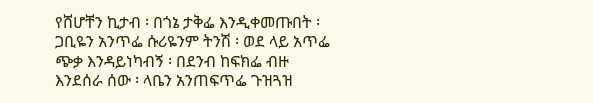የሸሆቸን ኪታብ ፡ በጎኔ ታቅፌ እንዲቀመጡበት ፡ ጋቢዬን አንጥፌ ሱሪዬንም ትንሽ ፡ ወደ ላይ አጥፌ ጭቃ እንዳይነካብኝ ፡ በደንብ ከፍክፌ ብዙ እንደሰራ ሰው ፡ ላቤን አንጠፍጥፌ ጉዝጓዝ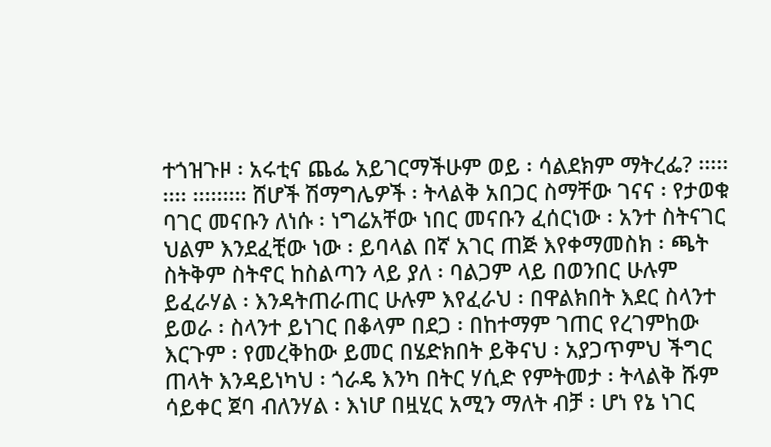ተጎዝጉዞ ፡ አሩቲና ጨፌ አይገርማችሁም ወይ ፡ ሳልደክም ማትረፌ? ፡፡፡፡፡፡፡፡፡ ፡፡፡፡፡፡፡፡፡ ሸሆች ሽማግሌዎች ፡ ትላልቅ አበጋር ስማቸው ገናና ፡ የታወቁ ባገር መናቡን ለነሱ ፡ ነግሬአቸው ነበር መናቡን ፈሰርነው ፡ አንተ ስትናገር ህልም እንደፈቺው ነው ፡ ይባላል በኛ አገር ጠጅ እየቀማመስክ ፡ ጫት ስትቅም ስትኖር ከስልጣን ላይ ያለ ፡ ባልጋም ላይ በወንበር ሁሉም ይፈራሃል ፡ እንዳትጠራጠር ሁሉም እየፈራህ ፡ በዋልክበት እደር ስላንተ ይወራ ፡ ስላንተ ይነገር በቆላም በደጋ ፡ በከተማም ገጠር የረገምከው እርጉም ፡ የመረቅከው ይመር በሄድክበት ይቅናህ ፡ አያጋጥምህ ችግር ጠላት እንዳይነካህ ፡ ጎራዴ እንካ በትር ሃሲድ የምትመታ ፡ ትላልቅ ሹም ሳይቀር ጀባ ብለንሃል ፡ እነሆ በዟሂር አሚን ማለት ብቻ ፡ ሆነ የኔ ነገር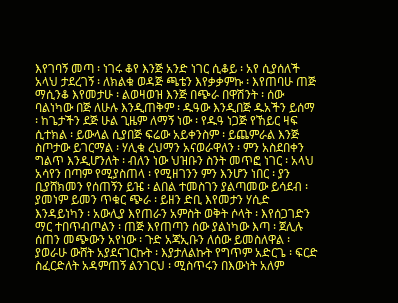እየገባኝ መጣ ፡ ነገሩ ቆየ እንጅ አንድ ነገር ሲቆይ ፡ አየ ሲያሰለች አላህ ታደረገኝ ፡ ለክልቁ ወዳጅ ጫቴን እየቃቃምኩ ፡ እየጠባሁ ጠጅ ማሲንቆ እየመታሁ ፡ ልወዛወዝ እንጅ በጭራ በዋሽንት ፡ ሰው ባልነካው በጅ ለሁሉ እንዲጠቅም ፡ ዱዓው እንዲበጅ ዱአችን ይሰማ ፡ ከጌታችን ደጅ ሁል ጊዜም ለማኝ ነው ፡ የዱዓ ነጋጅ የኸይር ዛፍ ሲተክል ፡ ይውላል ሲያበጅ ፍሬው አይቀንስም ፡ ይጨምራል እንጅ ስጦታው ይገርማል ፡ ሃሊቁ ረህማን አናወራዋለን ፡ ምን አስደበቀን ግልጥ እንዲሆንለት ፡ ብለን ነው ህዝቡን ስንት መጥፎ ነገር ፡ አላህ አሳየን በጣም የሚያስጠላ ፡ የሚዘገንን ምን እንሆን ነበር ፡ ያን ቢያሸክመን የሰጠኝን ይዤ ፡ ልበል ተመስገን ያልጣመው ይሳደብ ፡ ያመነም ይመን ጥቁር ጭራ ፡ ይዘን ድቢ እየመታን ሃሲድ እንዳይነካን ፡ አውሊያ እየጠራን አምስት ወቅት ሶላት ፡ እየሰጋገድን ማር ተበጥብጦልን ፡ ጠጅ እየጠጣን ሰው ያልነካው እጣ ፡ ጀሊሉ ሰጠን መጭውን አየነው ፡ ጉድ አጃኢቡን ለሰው ይመስለዋል ፡ ያወራሁ ውሸት አያደናገርኩት ፡ እያታለልኩት የግጥም አድርጌ ፡ ፍርድ ስፈርድለት አዳምጠኝ ልንገርህ ፡ ሚስጥሩን በእውነት አለም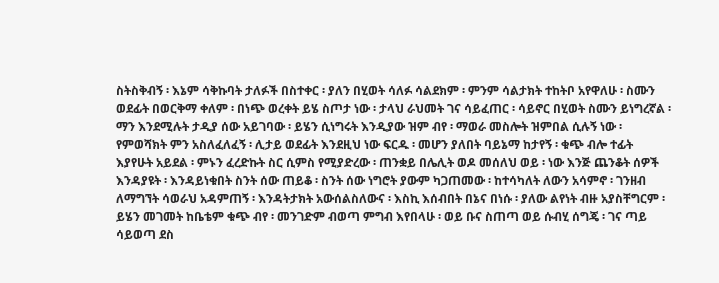ስትስቅብኝ ፡ እኔም ሳቅኩባት ታለፉች በስተቀር ፡ ያለን በሂወት ሳለፉ ሳልደክም ፡ ምንም ሳልታክት ተከትቦ አየዋለሁ ፡ ስሙን ወደፊት በወርቅማ ቀለም ፡ በነጭ ወረቀት ይሄ ስጦታ ነው ፡ ታላህ ራህመት ገና ሳይፈጠር ፡ ሳይኖር በሂወት ስሙን ይነግረኛል ፡ ማን እንደሚሉት ታዲያ ሰው አይገባው ፡ ይሄን ሲነግሩት እንዲያው ዝም ብየ ፡ ማወራ መስሎት ዝምበል ሲሉኝ ነው ፡ የምወሻክት ምን አስለፈለፈኝ ፡ ሊታይ ወደፊት እንደዚህ ነው ፍርዱ ፡ መሆን ያለበት ባይኔማ ከታየኝ ፡ ቁጭ ብሎ ተፊት እያየሁት አይደል ፡ ምኑን ፈረድኩት ስር ሲምስ የሚያድረው ፡ ጠንቋይ በሌሊት ወዶ መሰለህ ወይ ፡ ነው እንጅ ጨንቆት ሰዎች እንዳያዩት ፡ እንዳይነቁበት ስንት ሰው ጠይቆ ፡ ስንት ሰው ነግሮት ያውም ካጋጠመው ፡ ከተሳካለት ለውን አሳምኖ ፡ ገንዘብ ለማግኘት ሳወራህ አዳምጠኝ ፡ እንዳትታክት አውሰልስለውና ፡ እስኪ እሰብበት በኔና በነሱ ፡ ያለው ልየነት ብዙ አያስቸግርም ፡ ይሄን መገመት ከቤቴም ቁጭ ብየ ፡ መንገድም ብወጣ ምግብ እየበላሁ ፡ ወይ ቡና ስጠጣ ወይ ሱብሂ ሰግጄ ፡ ገና ጣይ ሳይወጣ ደስ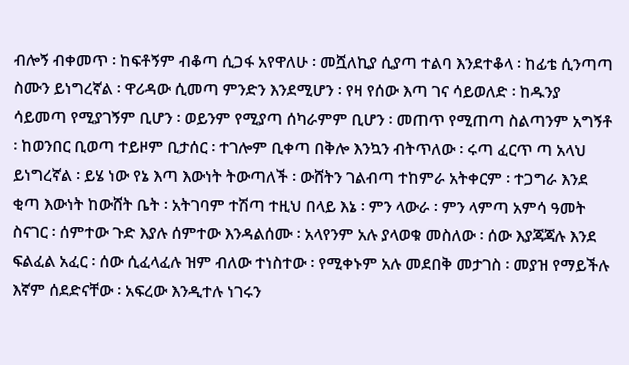ብሎኝ ብቀመጥ ፡ ከፍቶኝም ብቆጣ ሲጋፋ አየዋለሁ ፡ መሿለኪያ ሲያጣ ተልባ እንደተቆላ ፡ ከፊቴ ሲንጣጣ ስሙን ይነግረኛል ፡ ዋሪዳው ሲመጣ ምንድን እንደሚሆን ፡ የዛ የሰው እጣ ገና ሳይወለድ ፡ ከዱንያ ሳይመጣ የሚያገኝም ቢሆን ፡ ወይንም የሚያጣ ሰካራምም ቢሆን ፡ መጠጥ የሚጠጣ ስልጣንም አግኝቶ ፡ ከወንበር ቢወጣ ተይዞም ቢታሰር ፡ ተገሎም ቢቀጣ በቅሎ እንኳን ብትጥለው ፡ ሩጣ ፈርጥ ጣ አላህ ይነግረኛል ፡ ይሄ ነው የኔ እጣ እውነት ትውጣለች ፡ ውሸትን ገልብጣ ተከምራ አትቀርም ፡ ተጋግራ እንደ ቂጣ እውነት ከውሸት ቤት ፡ አትገባም ተሽጣ ተዚህ በላይ እኔ ፡ ምን ላውራ ፡ ምን ላምጣ አምሳ ዓመት ስናገር ፡ ሰምተው ጉድ እያሉ ሰምተው እንዳልሰሙ ፡ አላየንም አሉ ያላወቁ መስለው ፡ ሰው እያጃጃሉ እንደ ፍልፈል አፈር ፡ ሰው ሲፈላፈሉ ዝም ብለው ተነስተው ፡ የሚቀኑም አሉ መደበቅ መታገስ ፡ መያዝ የማይችሉ እኛም ሰደድናቸው ፡ አፍረው እንዲተሉ ነገሩን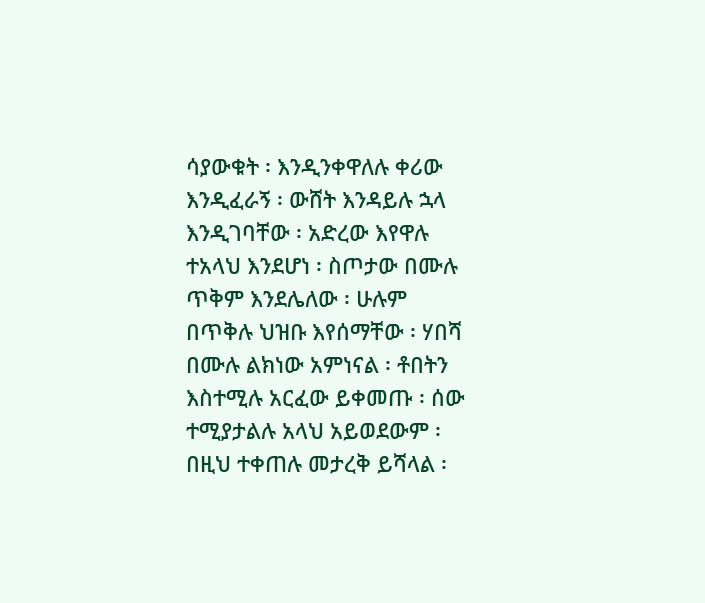ሳያውቁት ፡ እንዲንቀዋለሉ ቀሪው እንዲፈራኝ ፡ ውሸት እንዳይሉ ኋላ እንዲገባቸው ፡ አድረው እየዋሉ ተአላህ እንደሆነ ፡ ስጦታው በሙሉ ጥቅም እንደሌለው ፡ ሁሉም በጥቅሉ ህዝቡ እየሰማቸው ፡ ሃበሻ በሙሉ ልክነው አምነናል ፡ ቶበትን እስተሚሉ አርፈው ይቀመጡ ፡ ሰው ተሚያታልሉ አላህ አይወደውም ፡ በዚህ ተቀጠሉ መታረቅ ይሻላል ፡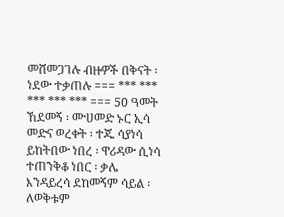መሸመጋገሉ ብዙዎች በቅናት ፡ ነደው ተቃጠሉ === *** *** *** *** *** === 50 ዓመት ኸደመኝ ፡ ሙሀመድ ኑር ኢሳ መድና ወረቀት ፡ ተጁ ሳያነሳ ይከትበው ነበረ ፡ ዋሪዳው ሲነሳ ተጠንቅቆ ነበር ፡ ቃሌ እንዳይረሳ ደከመኝም ሳይል ፡ ለወቅቱም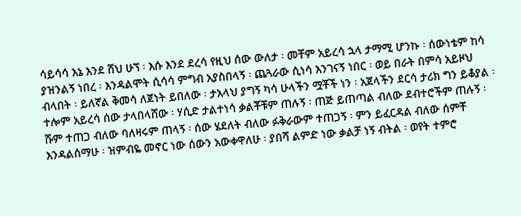ሳይሳሳ እኔ እንደ ሸህ ሁኘ ፡ እሱ እንደ ደረሳ የዚህ ሰው ውለታ ፡ መቸም አይረሳ ኋላ ታማሚ ሆንኩ ፡ ሰውነቴም ከሳ ያዝንልኝ ነበረ ፡ እንዳልሞት ሲሳሳ ምግብ አያስበላኝ ፡ ጨጓራው ሲነሳ እንገናኝ ነበር ፡ ወይ በራት በምሳ አይዞህ ብላበት ፡ ይለኛል ቅመሳ ለጀነት ይበለው ፡ ታአላህ ያግኝ ካሳ ሁላችን ሟቾች ነን ፡ አጀላችን ደርሳ ታሪክ ግን ይቆያል ፡ ተሎም አይረሳ ሰው ታላበላሸው ፡ ሃሲድ ታልተነሳ ቃልቾቹም ጠሉኝ ፡ ጠጅ ይጠጣል ብለው ደብተሮችም ጠሉኝ ፡ ሹም ተጠጋ ብለው ባለዛሩም ጠላኝ ፡ ሰው ሄደለት ብለው ፉቅራውም ተጠጋኝ ፡ ምን ይፈርዳል ብለው ሰምቸ እንዳልሰማሁ ፡ ዝምብዬ መኖር ነው ሰውን አውቀዋለሁ ፡ ያበሻ ልምድ ነው ቃልቻ ነኝ ብትል ፡ ወየት ተምሮ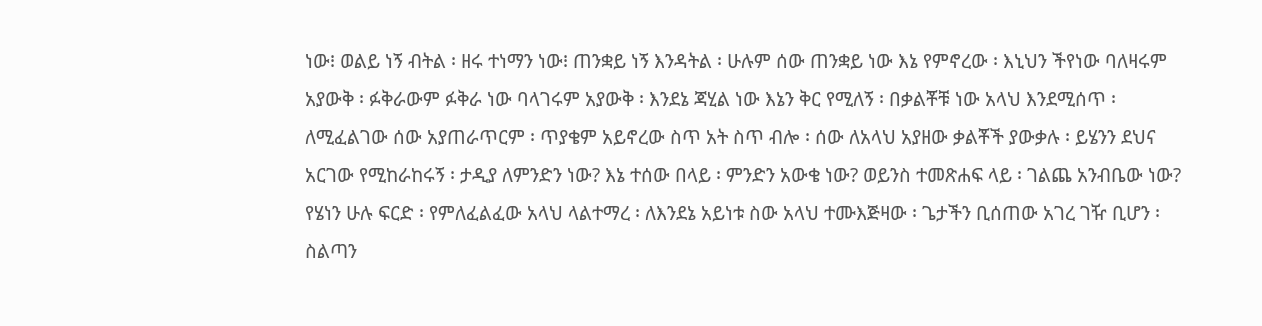ነው፧ ወልይ ነኝ ብትል ፡ ዘሩ ተነማን ነው፧ ጠንቋይ ነኝ እንዳትል ፡ ሁሉም ሰው ጠንቋይ ነው እኔ የምኖረው ፡ እኒህን ችየነው ባለዛሩም አያውቅ ፡ ፉቅራውም ፉቅራ ነው ባላገሩም አያውቅ ፡ እንደኔ ጃሂል ነው እኔን ቅር የሚለኝ ፡ በቃልቾቹ ነው አላህ እንደሚሰጥ ፡ ለሚፈልገው ሰው አያጠራጥርም ፡ ጥያቄም አይኖረው ስጥ አት ስጥ ብሎ ፡ ሰው ለአላህ አያዘው ቃልቾች ያውቃሉ ፡ ይሄንን ደህና አርገው የሚከራከሩኝ ፡ ታዲያ ለምንድን ነው? እኔ ተሰው በላይ ፡ ምንድን አውቄ ነው? ወይንስ ተመጽሐፍ ላይ ፡ ገልጨ አንብቤው ነው? የሄነን ሁሉ ፍርድ ፡ የምለፈልፈው አላህ ላልተማረ ፡ ለእንደኔ አይነቱ ስው አላህ ተሙእጅዛው ፡ ጌታችን ቢሰጠው አገረ ገዥ ቢሆን ፡ ስልጣን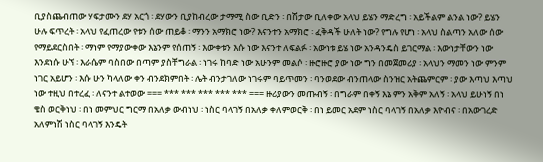ቢያስጨብጠው ሃፍታሙን ደሃ አርጎ ፡ ደሃውን ቢያከብረው ታማሚ ስው ቢድን ፡ በሽታው ቢለቀው አላህ ይሄን ማድረግ ፡ አይችልም ልንል ነው? ይሄን ሁሉ ፍጥረት ፡ አላህ የፈጠረው የቱን ሰው ጠይቆ ፡ ማንን አማክሮ ነው? እናንተን አማክሮ ፡ ፈቅዳች ሁለት ነው? የግሉ የሆነ ፡ አላህ ስልጣን አለው ሰው የማይደርስበት ፡ ማነም የማያውቀው እኔንም የሰጠኝ ፡ እውቀቱን እሱ ነው እናንተ ለፍልፉ ፡ አውነቱ ይሄ ነው አንዳንዴስ ይገርማል ፡ እውነታቸውን ነው እንደነሱ ሁኘ ፡ እራሴም ባስበው በጣም ያስቸግራል ፡ ነገሩ ከባድ ነው አሁንም መልሶ ፡ ዙሮዙሮ ያው ነው ግን በመጀመሪያ ፡ አላህን ማመን ነው ምንም ነገር አይሆን ፡ እሱ ሁን ካላለው ቀን ብንደክምበት ፡ ሌት ብንታገለው ነገሩም ባይጥመን ፡ ባንወደው ብንጠላው ስንዝር አትጨምርም ፡ ያው እጣህ እጣህ ነው ተዚህ በተረፈ ፡ ለናንተ ልተወው === *** *** *** *** *** === ዙሪያውን መጡብኝ ፡ በግራም በቀኝ እኔ ምን አቅም አለኝ ፡ አላህ ይሁነኝ በነ ቄስ ወርቅነህ ፡ በነ መምህር ግርማ በአለቃ ውብነህ ፡ ነስር ባላገኝ በአለቃ ቀለምወርቅ ፡ በነ ይመር አደም ነስር ባላገኝ በአለቃ እዮብና ፡ በአውገረድ አለምነሽ ነስር ባላገኝ እንዴት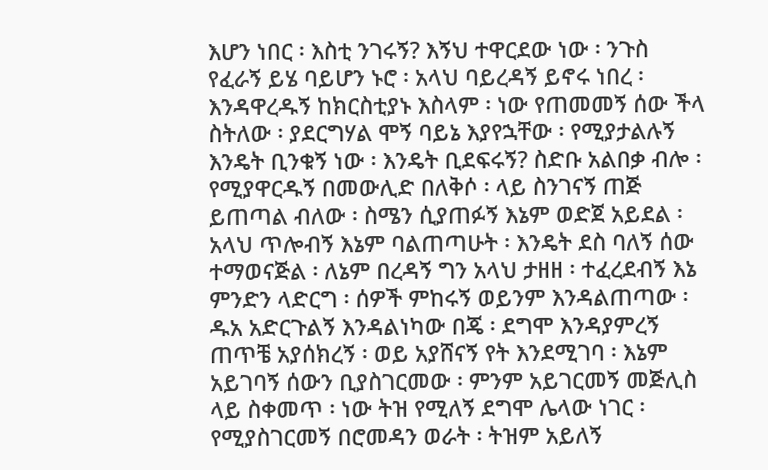እሆን ነበር ፡ እስቲ ንገሩኝ? እኝህ ተዋርደው ነው ፡ ንጉስ የፈራኝ ይሄ ባይሆን ኑሮ ፡ አላህ ባይረዳኝ ይኖሩ ነበረ ፡ እንዳዋረዱኝ ከክርስቲያኑ እስላም ፡ ነው የጠመመኝ ሰው ችላ ስትለው ፡ ያደርግሃል ሞኝ ባይኔ እያየኋቸው ፡ የሚያታልሉኝ እንዴት ቢንቁኝ ነው ፡ እንዴት ቢደፍሩኝ? ስድቡ አልበቃ ብሎ ፡ የሚያዋርዱኝ በመውሊድ በለቅሶ ፡ ላይ ስንገናኝ ጠጅ ይጠጣል ብለው ፡ ስሜን ሲያጠፉኝ እኔም ወድጀ አይደል ፡ አላህ ጥሎብኝ እኔም ባልጠጣሁት ፡ እንዴት ደስ ባለኝ ሰው ተማወናጅል ፡ ለኔም በረዳኝ ግን አላህ ታዘዘ ፡ ተፈረደብኝ እኔ ምንድን ላድርግ ፡ ሰዎች ምከሩኝ ወይንም እንዳልጠጣው ፡ ዱአ አድርጉልኝ እንዳልነካው በጄ ፡ ደግሞ እንዳያምረኝ ጠጥቼ አያሰክረኝ ፡ ወይ አያሸናኝ የት እንደሚገባ ፡ እኔም አይገባኝ ሰውን ቢያስገርመው ፡ ምንም አይገርመኝ መጅሊስ ላይ ስቀመጥ ፡ ነው ትዝ የሚለኝ ደግሞ ሌላው ነገር ፡ የሚያስገርመኝ በሮመዳን ወራት ፡ ትዝም አይለኝ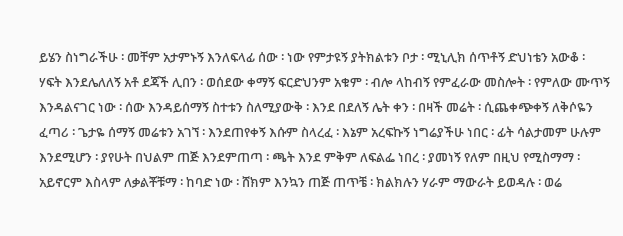ይሄን ስነግራችሁ ፡ መቸም አታምኑኝ እንለፍላፊ ሰው ፡ ነው የምታዩኝ ያትክልቱን ቦታ ፡ ሚኒሊክ ሰጥቶኝ ድህነቴን አውቆ ፡ ሃፍት እንደሌለለኝ አቶ ደጃች ሊበን ፡ ወሰደው ቀማኝ ፍርድህንም አቁም ፡ ብሎ ላከብኝ የምፈራው መስሎት ፡ የምለው ሙጥኝ እንዳልናገር ነው ፡ ሰው እንዳይሰማኝ ስተቱን ስለሚያውቅ ፡ እንደ በደለኝ ሌት ቀን ፡ በዛች መሬት ፡ ሲጨቀጭቀኝ ለቅሶዬን ፈጣሪ ፡ ጌታዬ ሰማኝ መሬቱን አገኘ ፡ እንደጠየቀኝ እሱም ስላረፈ ፡ እኔም አረፍኩኝ ነግሬያችሁ ነበር ፡ ፊት ሳልታመም ሁሉም እንደሚሆን ፡ ያየሁት በህልም ጠጅ እንደምጠጣ ፡ ጫት እንደ ምቅም ለፍልፌ ነበረ ፡ ያመነኝ የለም በዚህ የሚስማማ ፡ አይኖርም እስላም ለቃልቾቹማ ፡ ከባድ ነው ፡ ሸክም እንኳን ጠጅ ጠጥቼ ፡ ክልክሉን ሃራም ማውራት ይወዳሉ ፡ ወሬ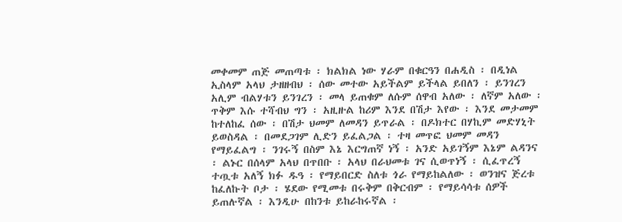መቀመም ጠጅ መጠጣቱ ፡ ክልክል ነው ሃራም በቁርዓን በሐዲስ ፡ በዲነል ኢስላም አላህ ታዘዘብህ ፡ ሰው መተው አይችልም ይችላል ይበለን ፡ ይንገረን አሊም ብልሃቱን ይንገረን ፡ መላ ይጠቁም ለሱም ሰዋብ አለው ፡ ለኛም አለው ፡ ጥቅም እሱ ተሻብህ ግን ፡ አዚዙል ከሪም እንደ በሽታ እየው ፡ እንደ መታመም ከተለከፈ ሰው ፡ በሽታ ህመም ለመዳን ይጥራል ፡ በዶክተር በሃኪም መድሃኒት ይወስዳል ፡ በመደጋገም ሊድን ይፈልጋል ፡ ተዛ መጥፎ ህመም መዳን የማይፈልግ ፡ ንገሩኝ በስም እኔ እርግጠኛ ነኝ ፡ አንድ አይገኝም እኔም ልዳንና ፡ ልኑር በሰላም አላህ በጥበቡ ፡ አላህ በራህመቱ ገና ሲወጥነኝ ፡ ሲፈጥረኝ ተጧቱ አለኝ ክፉ ዱዓ ፡ የማይበርድ ስለቱ ጎራ የማይከልለው ፡ ወንዝና ጅረቱ ከፈለኩት ቦታ ፡ ሄደው የሚመቱ በሩቅም በቅርብም ፡ የማይሳሳቱ ሰዎች ይጠሉኛል ፡ እንዲሁ በከንቱ ይከራከሩኛል ፡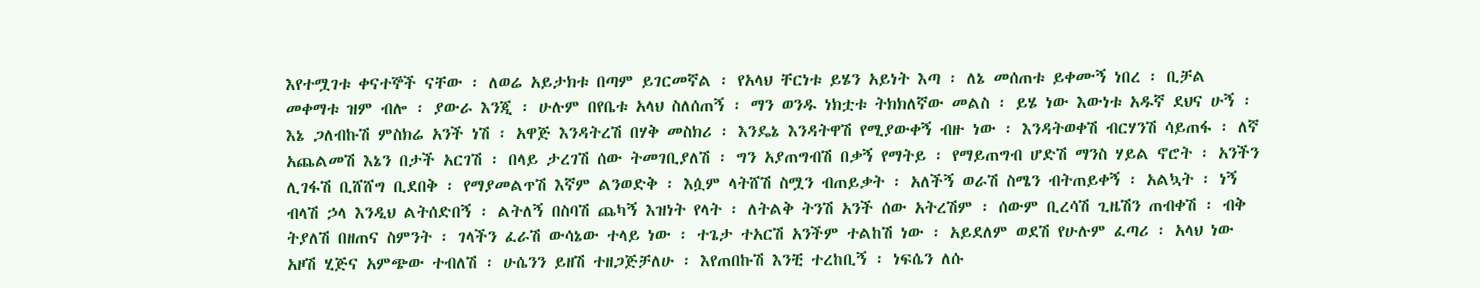እየተሟገቱ ቀናተኞች ናቸው ፡ ለወሬ አይታክቱ በጣም ይገርመኛል ፡ የአላህ ቸርነቱ ይሄን አይነት እጣ ፡ ለኔ መሰጠቱ ይቀሙኝ ነበረ ፡ ቢቻል መቀማቱ ዝም ብሎ ፡ ያውራ እንጂ ፡ ሁሉም በየቤቱ አላህ ስለሰጠኝ ፡ ማን ወንዱ ነክቷቱ ትክክለኛው መልስ ፡ ይሄ ነው እውነቱ አዱኛ ደህና ሁኝ ፡ እኔ ጋለብኩሽ ምስክሬ አንች ነሽ ፡ አዋጅ እንዳትረሽ በሃቅ መስክሪ ፡ እንዴኔ እንዳትዋሽ የሚያውቀኝ ብዙ ነው ፡ እንዳትወቀሽ ብርሃንሽ ሳይጠፋ ፡ ለኛ አጨልመሽ እኔን በታች አርገሽ ፡ በላይ ታረገሽ ሰው ትመገቢያለሽ ፡ ግን አያጠግብሽ በቃኝ የማትይ ፡ የማይጠግብ ሆድሽ ማንስ ሃይል ኖሮት ፡ አንችን ሊገፋሽ ቢሸሸግ ቢደበቅ ፡ የማያመልጥሽ እኛም ልንወድቅ ፡ እሷም ላትሸሽ ስሟን ብጠይቃት ፡ አለችኝ ወራሽ ስሜን ብትጠይቀኝ ፡ አልኳት ፡ ነኝ ብላሽ ኃላ እንዲህ ልትሰድበኝ ፡ ልትለኝ በስባሽ ጨካኝ እዝነት የላት ፡ ለትልቅ ትንሽ አንች ሰው አትረሽም ፡ ሰውም ቢረሳሽ ጊዜሽን ጠብቀሽ ፡ ብቅ ትያለሽ በዘጠና ስምንት ፡ ገላችን ፈራሽ ውሳኔው ተላይ ነው ፡ ተጌታ ተአርሽ አንችም ተልከሽ ነው ፡ አይደለም ወደሽ የሁሉም ፈጣሪ ፡ አላህ ነው አዞሽ ሂጅና አምጭው ተብለሽ ፡ ሁሴንን ይዘሽ ተዘጋጅቻለሁ ፡ እየጠበኩሽ እንቺ ተረከቢኝ ፡ ነፍሴን ለሱ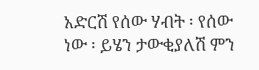አድርሽ የሰው ሃብት ፡ የሰው ነው ፡ ይሄን ታውቂያለሽ ምን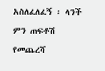አስለፈለፈኝ ፡ ላንች ምን ጠፍቶሽ የመጨረሻ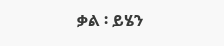ቃል ፡ ይሄን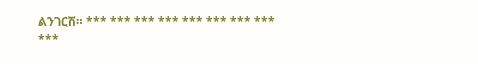ልንገርሽ። *** *** *** *** *** *** *** *** ***